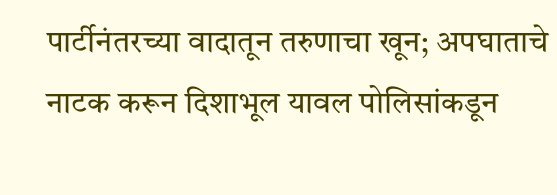पार्टीनंतरच्या वादातून तरुणाचा खून; अपघाताचे नाटक करून दिशाभूल यावल पोलिसांकडून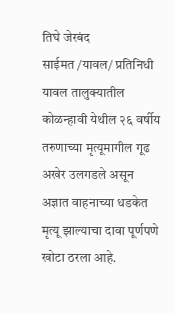तिघे जेरबंद
साईमत /यावल/ प्रतिनिधी
यावल तालुक्यातील कोळन्हावी येथील २६ वर्षीय तरुणाच्या मृत्यूमागील गूढ अखेर उलगडले असून अज्ञात वाहनाच्या धडकेत मृत्यू झाल्याचा दावा पूर्णपणे खोटा ठरला आहे.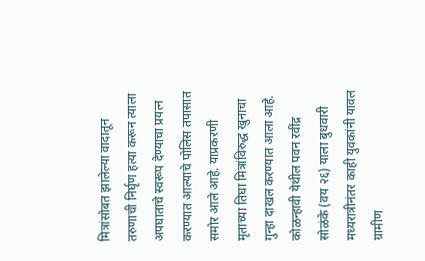मित्रांसोबत झालेल्या वादातून तरुणाची निर्घृण हत्या करून त्याला अपघाताचे स्वरूप देण्याचा प्रयत्न करण्यात आल्याचे पोलिस तपासात समोर आले आहे. याप्रकरणी मृताच्या तिघा मित्रांविरुद्ध खुनाचा गुन्हा दाखल करण्यात आला आहे.
कोळन्हावी येथील पवन रवींद्र सोळंके (वय २६) याला बुधवारी मध्यरात्रीनंतर काही युवकांनी यावल ग्रामीण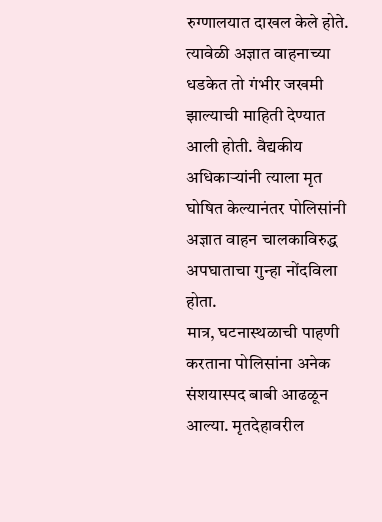रुग्णालयात दाखल केले होते. त्यावेळी अज्ञात वाहनाच्या धडकेत तो गंभीर जखमी झाल्याची माहिती देण्यात आली होती. वैद्यकीय अधिकाऱ्यांनी त्याला मृत घोषित केल्यानंतर पोलिसांनी अज्ञात वाहन चालकाविरुद्ध अपघाताचा गुन्हा नोंदविला होता.
मात्र, घटनास्थळाची पाहणी करताना पोलिसांना अनेक संशयास्पद बाबी आढळून आल्या. मृतदेहावरील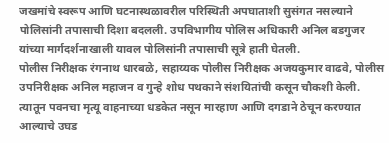जखमांचे स्वरूप आणि घटनास्थळावरील परिस्थिती अपघाताशी सुसंगत नसल्याने पोलिसांनी तपासाची दिशा बदलली. उपविभागीय पोलिस अधिकारी अनिल बडगुजर यांच्या मार्गदर्शनाखाली यावल पोलिसांनी तपासाची सूत्रे हाती घेतली.
पोलीस निरीक्षक रंगनाथ धारबळे, सहाय्यक पोलीस निरीक्षक अजयकुमार वाढवे, पोलीस उपनिरीक्षक अनिल महाजन व गुन्हे शोध पथकाने संशयितांची कसून चौकशी केली. त्यातून पवनचा मृत्यू वाहनाच्या धडकेत नसून मारहाण आणि दगडाने ठेचून करण्यात आल्याचे उघड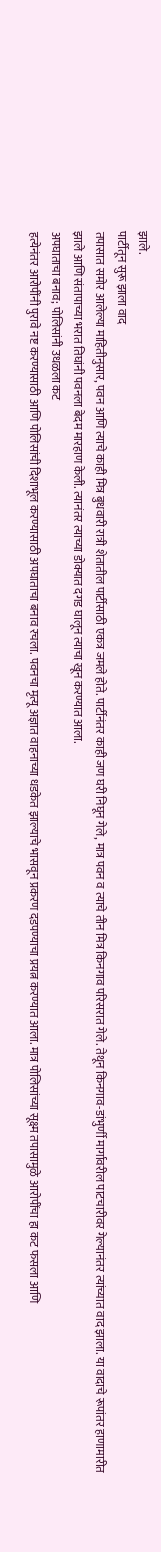झाले.
पार्टीतून सुरू झाला वाद
तपासात समोर आलेल्या माहितीनुसार, पवन आणि त्याचे काही मित्र बुधवारी रात्री शेतातील पार्टीसाठी एकत्र जमले होते. पार्टीनंतर काही जण घरी निघून गेले, मात्र पवन व त्याचे तीन मित्र किनगाव परिसरात गेले. तेथून किनगाव-डांभुर्णी मार्गावरील पाटचारीवर गेल्यानंतर त्यांच्यात वाद झाला. या वादाचे रूपांतर हाणामारीत झाले आणि संतापाच्या भरात तिघांनी पवनला बेदम मारहाण केली. त्यानंतर त्याच्या डोक्यात दगड घालून त्याचा खून करण्यात आला.
अपघाताचा बनाव; पोलिसांनी उधळला कट
हत्येनंतर आरोपींनी पुरावे नष्ट करण्यासाठी आणि पोलिसांची दिशाभूल करण्यासाठी अपघाताचा बनाव रचला. पवनचा मृत्यू अज्ञात वाहनाच्या धडकेत झाल्याचे भासवून प्रकरण दडपण्याचा प्रयत्न करण्यात आला. मात्र पोलिसांच्या सूक्ष्म तपासामुळे आरोपींचा हा कट फसला आणि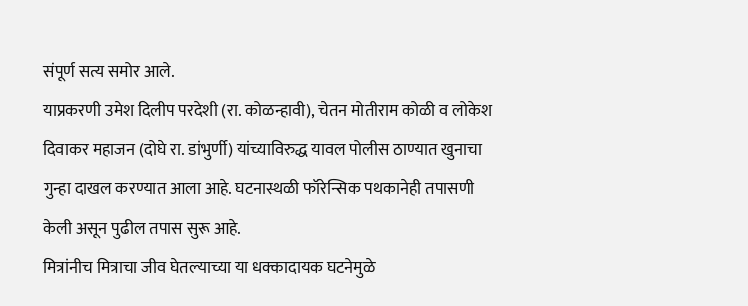संपूर्ण सत्य समोर आले.
याप्रकरणी उमेश दिलीप परदेशी (रा. कोळन्हावी), चेतन मोतीराम कोळी व लोकेश दिवाकर महाजन (दोघे रा. डांभुर्णी) यांच्याविरुद्ध यावल पोलीस ठाण्यात खुनाचा गुन्हा दाखल करण्यात आला आहे. घटनास्थळी फॉरेन्सिक पथकानेही तपासणी केली असून पुढील तपास सुरू आहे.
मित्रांनीच मित्राचा जीव घेतल्याच्या या धक्कादायक घटनेमुळे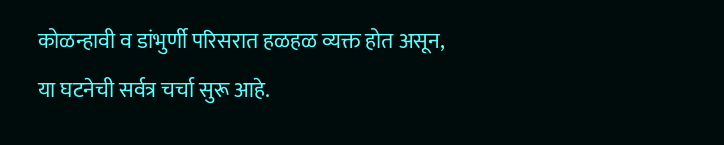कोळन्हावी व डांभुर्णी परिसरात हळहळ व्यक्त होत असून, या घटनेची सर्वत्र चर्चा सुरू आहे.